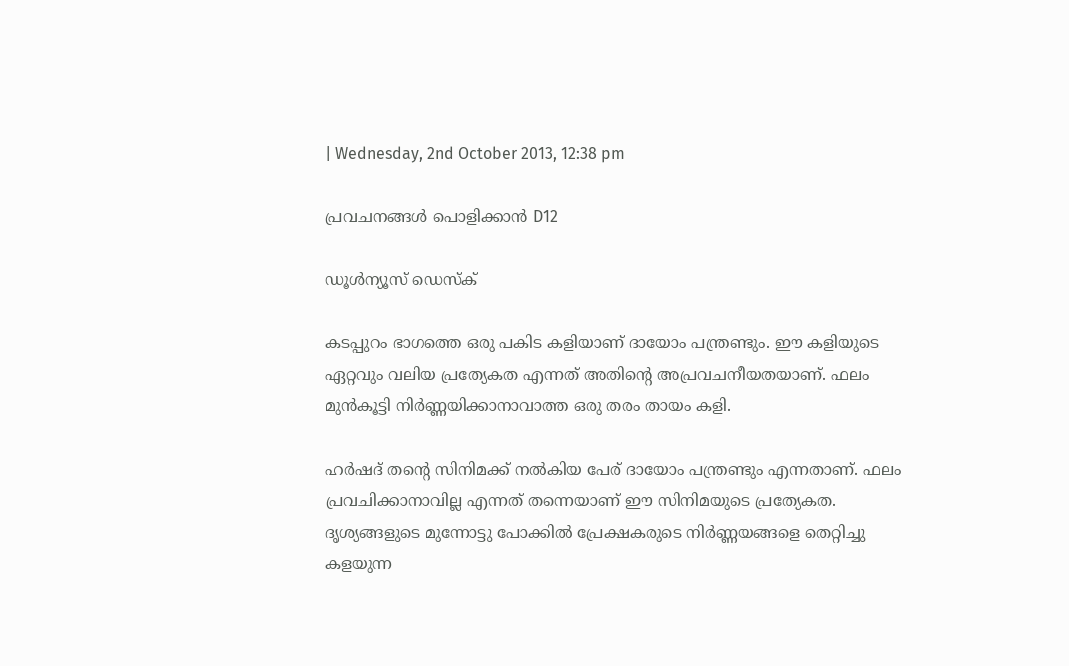| Wednesday, 2nd October 2013, 12:38 pm

പ്രവചനങ്ങള്‍ പൊളിക്കാന്‍ D12

ഡൂള്‍ന്യൂസ് ഡെസ്‌ക്

കടപ്പുറം ഭാഗത്തെ ഒരു പകിട കളിയാണ് ദായോം പന്ത്രണ്ടും. ഈ കളിയുടെ ഏറ്റവും വലിയ പ്രത്യേകത എന്നത് അതിന്റെ അപ്രവചനീയതയാണ്. ഫലം മുന്‍കൂട്ടി നിര്‍ണ്ണയിക്കാനാവാത്ത ഒരു തരം തായം കളി.

ഹര്‍ഷദ് തന്റെ സിനിമക്ക് നല്‍കിയ പേര് ദായോം പന്ത്രണ്ടും എന്നതാണ്. ഫലം പ്രവചിക്കാനാവില്ല എന്നത് തന്നെയാണ് ഈ സിനിമയുടെ പ്രത്യേകത. ദൃശ്യങ്ങളുടെ മുന്നോട്ടു പോക്കില്‍ പ്രേക്ഷകരുടെ നിര്‍ണ്ണയങ്ങളെ തെറ്റിച്ചു കളയുന്ന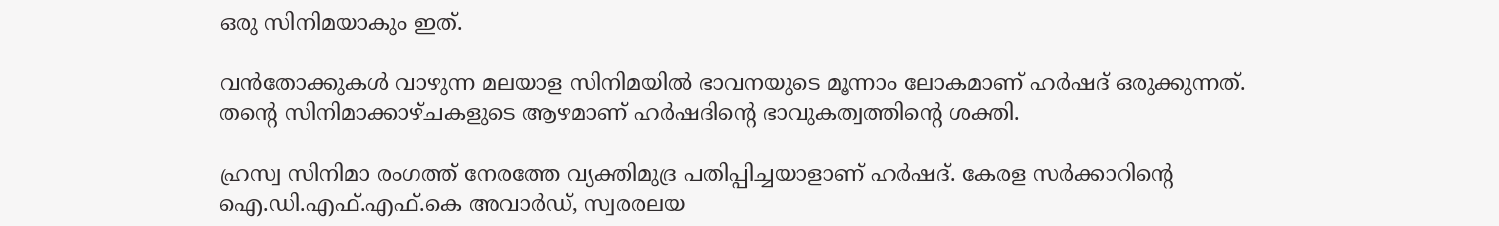ഒരു സിനിമയാകും ഇത്.

വന്‍തോക്കുകള്‍ വാഴുന്ന മലയാള സിനിമയില്‍ ഭാവനയുടെ മൂന്നാം ലോകമാണ് ഹര്‍ഷദ് ഒരുക്കുന്നത്. തന്റെ സിനിമാക്കാഴ്ചകളുടെ ആഴമാണ് ഹര്‍ഷദിന്റെ ഭാവുകത്വത്തിന്റെ ശക്തി.

ഹ്രസ്വ സിനിമാ രംഗത്ത് നേരത്തേ വ്യക്തിമുദ്ര പതിപ്പിച്ചയാളാണ് ഹര്‍ഷദ്. കേരള സര്‍ക്കാറിന്റെ ഐ.ഡി.എഫ്.എഫ്.കെ അവാര്‍ഡ്, സ്വരരലയ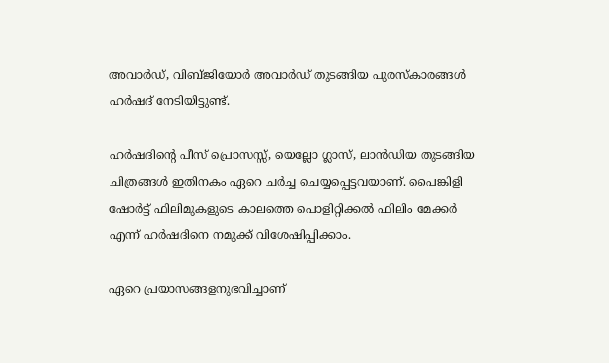അവാര്‍ഡ്, വിബ്ജിയോര്‍ അവാര്‍ഡ് തുടങ്ങിയ പുരസ്‌കാരങ്ങള്‍ ഹര്‍ഷദ് നേടിയിട്ടുണ്ട്.

ഹര്‍ഷദിന്റെ പീസ് പ്രൊസസ്സ്, യെല്ലോ ഗ്ലാസ്, ലാന്‍ഡിയ തുടങ്ങിയ ചിത്രങ്ങള്‍ ഇതിനകം ഏറെ ചര്‍ച്ച ചെയ്യപ്പെട്ടവയാണ്. പൈങ്കിളി ഷോര്‍ട്ട് ഫിലിമുകളുടെ കാലത്തെ പൊളിറ്റിക്കല്‍ ഫിലിം മേക്കര്‍ എന്ന് ഹര്‍ഷദിനെ നമുക്ക് വിശേഷിപ്പിക്കാം.

ഏറെ പ്രയാസങ്ങളനുഭവിച്ചാണ്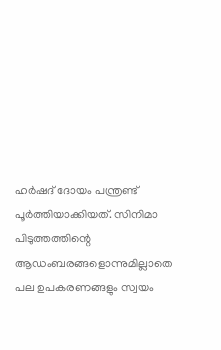ഹര്‍ഷദ് ദോയം പന്ത്രണ്ട് പൂര്‍ത്തിയാക്കിയത്. സിനിമാ പിടുത്തത്തിന്റെ ആഡംബരങ്ങളൊന്നുമില്ലാതെ പല ഉപകരണങ്ങളും സ്വയം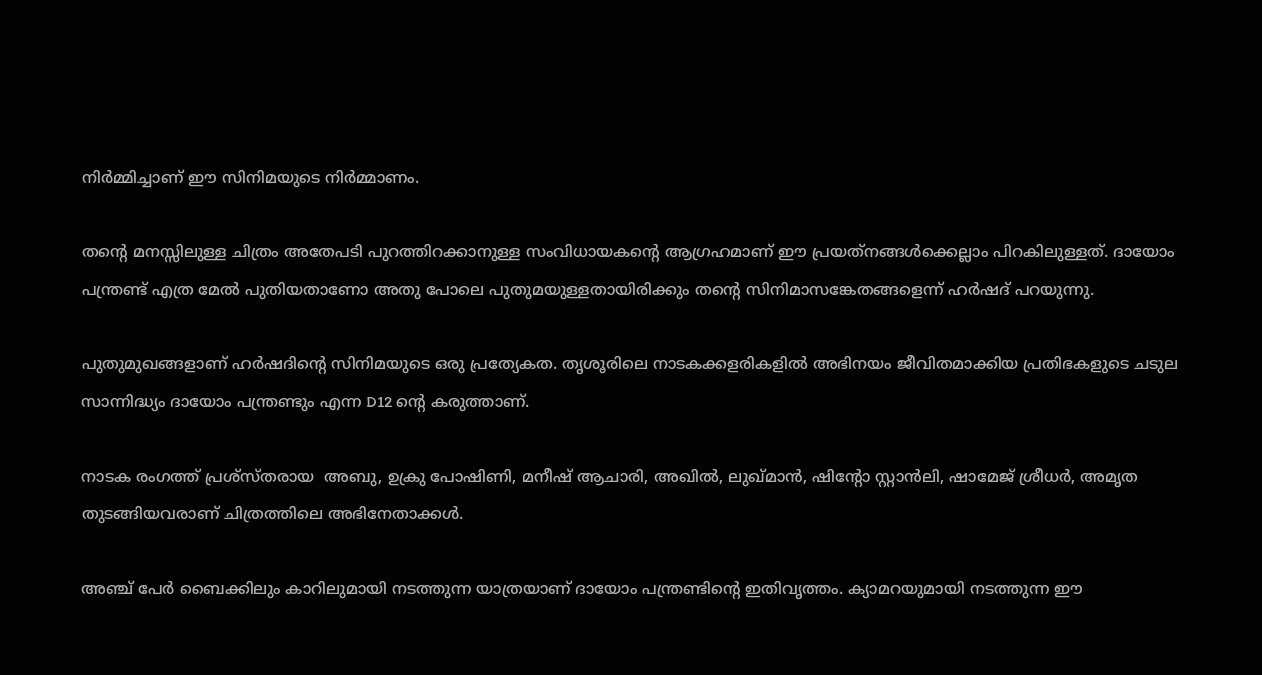നിര്‍മ്മിച്ചാണ് ഈ സിനിമയുടെ നിര്‍മ്മാണം.

തന്റെ മനസ്സിലുള്ള ചിത്രം അതേപടി പുറത്തിറക്കാനുള്ള സംവിധായകന്റെ ആഗ്രഹമാണ് ഈ പ്രയത്‌നങ്ങള്‍ക്കെല്ലാം പിറകിലുള്ളത്. ദായോം പന്ത്രണ്ട് എത്ര മേല്‍ പുതിയതാണോ അതു പോലെ പുതുമയുള്ളതായിരിക്കും തന്റെ സിനിമാസങ്കേതങ്ങളെന്ന് ഹര്‍ഷദ് പറയുന്നു.

പുതുമുഖങ്ങളാണ് ഹര്‍ഷദിന്റെ സിനിമയുടെ ഒരു പ്രത്യേകത. തൃശൂരിലെ നാടകക്കളരികളില്‍ അഭിനയം ജീവിതമാക്കിയ പ്രതിഭകളുടെ ചടുല സാന്നിദ്ധ്യം ദായോം പന്ത്രണ്ടും എന്ന D12 ന്റെ കരുത്താണ്.

നാടക രംഗത്ത് പ്രശ്‌സ്തരായ  അബു, ഉക്രു പോഷിണി, മനീഷ് ആചാരി, അഖില്‍, ലുഖ്മാന്‍, ഷിന്റോ സ്റ്റാന്‍ലി, ഷാമേജ് ശ്രീധര്‍, അമൃത തുടങ്ങിയവരാണ് ചിത്രത്തിലെ അഭിനേതാക്കള്‍.

അഞ്ച് പേര്‍ ബൈക്കിലും കാറിലുമായി നടത്തുന്ന യാത്രയാണ് ദായോം പന്ത്രണ്ടിന്റെ ഇതിവൃത്തം. ക്യാമറയുമായി നടത്തുന്ന ഈ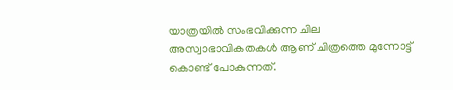യാത്രയില്‍ സംഭവിക്കുന്ന ചില അസ്വാഭാവികതകള്‍ ആണ് ചിത്രത്തെ മുന്നോട്ട് കൊണ്ട് പോകുന്നത്.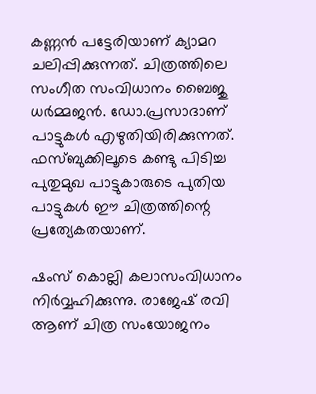കണ്ണന്‍ പട്ടേരിയാണ് ക്യാമറ ചലിപ്പിക്കുന്നത്. ചിത്രത്തിലെ സംഗീത സംവിധാനം ബൈജു ധര്‍മ്മജന്‍. ഡോ.പ്രസാദാണ് പാട്ടുകള്‍ എഴുതിയിരിക്കുന്നത്. ഫസ്ബുക്കിലൂടെ കണ്ടു പിടിച്ച പുതുമുഖ പാട്ടുകാരുടെ പുതിയ പാട്ടുകള്‍ ഈ ചിത്രത്തിന്റെ പ്രത്യേകതയാണ്.

ഷംസ് കൊല്ലി കലാസംവിധാനം നിര്‍വ്വഹിക്കുന്നു. രാജേഷ് രവി ആണ് ചിത്ര സംയോജനം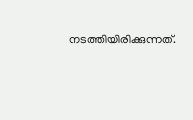നടത്തിയിരിക്കുന്നത്.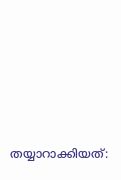തയ്യാറാക്കിയത്: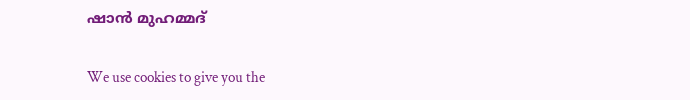ഷാന്‍ മുഹമ്മദ്

We use cookies to give you the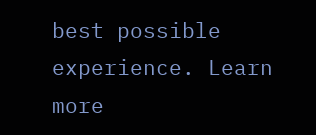best possible experience. Learn more